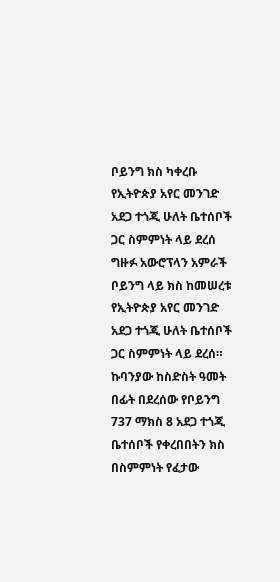ቦይንግ ክስ ካቀረቡ የኢትዮጵያ አየር መንገድ አደጋ ተጎጂ ሁለት ቤተሰቦች ጋር ስምምነት ላይ ደረሰ
ግዙፉ አውሮፕላን አምራች ቦይንግ ላይ ክስ ከመሠረቱ የኢትዮጵያ አየር መንገድ አደጋ ተጎጂ ሁለት ቤተሰቦች ጋር ስምምነት ላይ ደረሰ። ኩባንያው ከስድስት ዓመት በፊት በደረሰው የቦይንግ 737 ማክስ 8 አደጋ ተጎጂ ቤተሰቦች የቀረበበትን ክስ በስምምነት የፈታው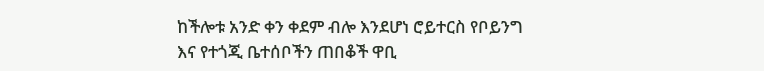ከችሎቱ አንድ ቀን ቀደም ብሎ እንደሆነ ሮይተርስ የቦይንግ እና የተጎጂ ቤተሰቦችን ጠበቆች ዋቢ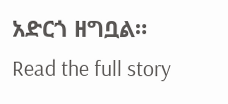አድርጎ ዘግቧል።
Read the full story